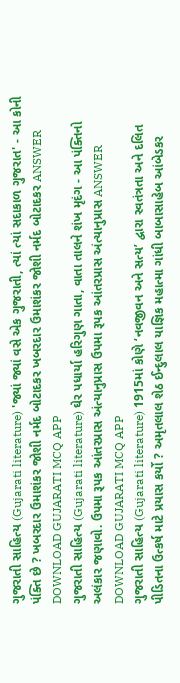ગુજરાતી સાહિત્ય (Gujarati literature) 'જ્યાં જ્યાં વસે એક ગુજરાતી, ત્યાં ત્યાં સદાકાળ ગુજરાત' - આ કોની પંક્તિ છે ? ખબરદાર ઉમાશંકર જોશી નર્મદ બોટાદકર ખબરદાર ઉમાશંકર જોશી નર્મદ બોટાદકર ANSWER DOWNLOAD GUJARATI MCQ APP
ગુજરાતી સાહિત્ય (Gujarati literature) ઘેર પધાર્યા હરિગુણ ગાતા, વાતા તાલને શંખ મૃદંગ - આ પંક્તિનો અલંકાર જણાવો. ઉપમા રૂપક આંતરપ્રાસ અંત્યાનુપ્રાસ ઉપમા રૂપક આંતરપ્રાસ અંત્યાનુપ્રાસ ANSWER DOWNLOAD GUJARATI MCQ APP
ગુજરાતી સાહિત્ય (Gujarati literature) 1915માં કોણે ‘નવજીવન અને સત્ય’ દ્વારા સ્વતંત્રતા અને દલિત પીડિતના ઉત્કર્ષ માટે પ્રયાસ કર્યો ? અમૃતલાલ શેઠ ઈન્દુલાલ યાજ્ઞિક મહાત્મા ગાંધી બાબાસાહેબ આંબેડકર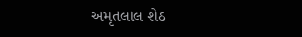અમૃતલાલ શેઠ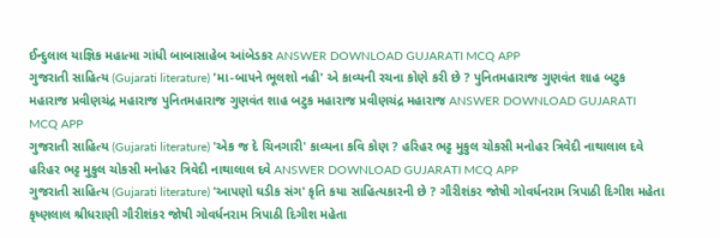ઈન્દુલાલ યાજ્ઞિક મહાત્મા ગાંધી બાબાસાહેબ આંબેડકર ANSWER DOWNLOAD GUJARATI MCQ APP
ગુજરાતી સાહિત્ય (Gujarati literature) 'મા-બાપને ભૂલશો નહી' એ કાવ્યની રચના કોણે કરી છે ? પુનિતમહારાજ ગુણવંત શાહ બટુક મહારાજ પ્રવીણચંદ્ર મહારાજ પુનિતમહારાજ ગુણવંત શાહ બટુક મહારાજ પ્રવીણચંદ્ર મહારાજ ANSWER DOWNLOAD GUJARATI MCQ APP
ગુજરાતી સાહિત્ય (Gujarati literature) 'એક જ દે ચિનગારી' કાવ્યના કવિ કોણ ? હરિહર ભટ્ટ મુકુલ ચોકસી મનોહર ત્રિવેદી નાથાલાલ દવે હરિહર ભટ્ટ મુકુલ ચોકસી મનોહર ત્રિવેદી નાથાલાલ દવે ANSWER DOWNLOAD GUJARATI MCQ APP
ગુજરાતી સાહિત્ય (Gujarati literature) 'આપણો ઘડીક સંગ' કૃતિ કયા સાહિત્યકારની છે ? ગૌરીશંકર જોષી ગોવર્ધનરામ ત્રિપાઠી દિગીશ મહેતા કૃષ્ણલાલ શ્રીધરાણી ગૌરીશંકર જોષી ગોવર્ધનરામ ત્રિપાઠી દિગીશ મહેતા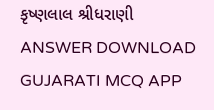કૃષ્ણલાલ શ્રીધરાણી ANSWER DOWNLOAD GUJARATI MCQ APP